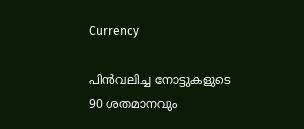Currency

പിന്‍വലിച്ച നോട്ടുകളുടെ 90 ശതമാനവും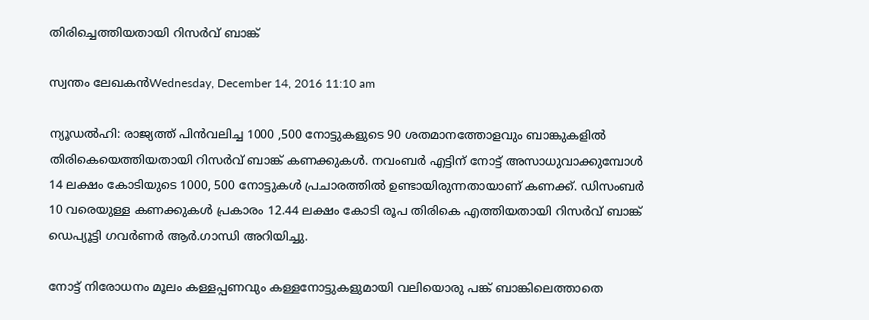തിരിച്ചെത്തിയതായി റിസര്‍വ് ബാങ്ക്

സ്വന്തം ലേഖകന്‍Wednesday, December 14, 2016 11:10 am

ന്യൂഡല്‍ഹി: രാജ്യത്ത് പിന്‍വലിച്ച 1000 ,500 നോട്ടുകളുടെ 90 ശതമാനത്തോളവും ബാങ്കുകളില്‍ തിരികെയെത്തിയതായി റിസര്‍വ് ബാങ്ക് കണക്കുകള്‍. നവംബര്‍ എട്ടിന് നോട്ട് അസാധുവാക്കുമ്പോള്‍ 14 ലക്ഷം കോടിയുടെ 1000, 500 നോട്ടുകള്‍ പ്രചാരത്തില്‍ ഉണ്ടായിരുന്നതായാണ് കണക്ക്. ഡിസംബര്‍ 10 വരെയുള്ള കണക്കുകള്‍ പ്രകാരം 12.44 ലക്ഷം കോടി രൂപ തിരികെ എത്തിയതായി റിസര്‍വ് ബാങ്ക് ഡെപ്യൂട്ടി ഗവര്‍ണര്‍ ആര്‍.ഗാന്ധി അറിയിച്ചു.

നോട്ട് നിരോധനം മൂലം കള്ളപ്പണവും കള്ളനോട്ടുകളുമായി വലിയൊരു പങ്ക് ബാങ്കിലെത്താതെ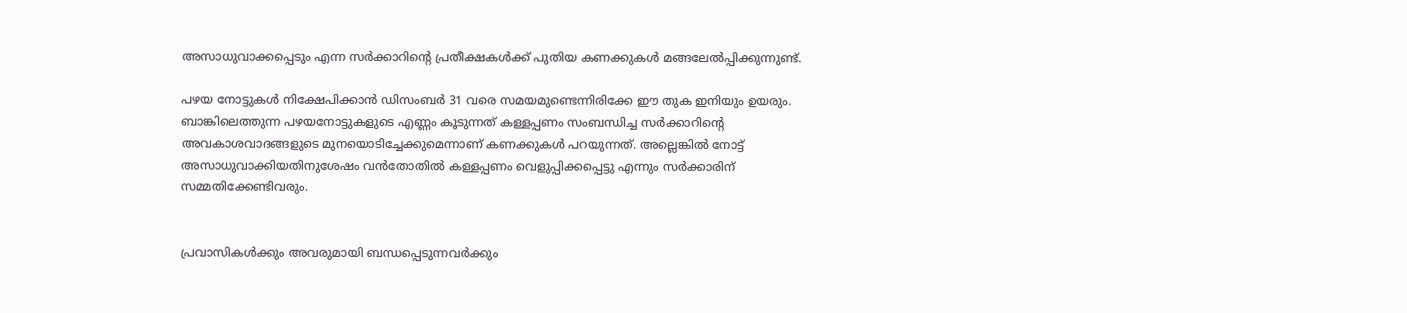അസാധുവാക്കപ്പെടും എന്ന സര്‍ക്കാറിന്റെ പ്രതീക്ഷകള്‍ക്ക് പുതിയ കണക്കുകള്‍ മങ്ങലേല്‍പ്പിക്കുന്നുണ്ട്.

പഴയ നോട്ടുകള്‍ നിക്ഷേപിക്കാന്‍ ഡിസംബര്‍ 31 വരെ സമയമുണ്ടെന്നിരിക്കേ ഈ തുക ഇനിയും ഉയരും. ബാങ്കിലെത്തുന്ന പഴയനോട്ടുകളുടെ എണ്ണം കൂടുന്നത് കള്ളപ്പണം സംബന്ധിച്ച സര്‍ക്കാറിന്റെ അവകാശവാദങ്ങളുടെ മുനയൊടിച്ചേക്കുമെന്നാണ് കണക്കുകള്‍ പറയുന്നത്. അല്ലെങ്കില്‍ നോട്ട് അസാധുവാക്കിയതിനുശേഷം വന്‍തോതില്‍ കള്ളപ്പണം വെളുപ്പിക്കപ്പെട്ടു എന്നും സര്‍ക്കാരിന് സമ്മതിക്കേണ്ടിവരും.


പ്രവാസികൾക്കും അവരുമായി ബന്ധപ്പെടുന്നവർക്കും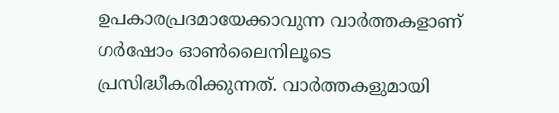ഉപകാരപ്രദമായേക്കാവുന്ന വാർത്തകളാണ് ഗർഷോം ഓൺലൈനിലൂടെ പ്രസിദ്ധീകരിക്കുന്നത്. വാർത്തകളുമായി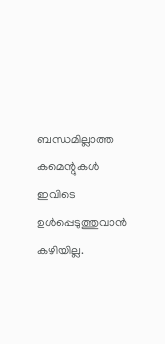ബന്ധമില്ലാത്ത കമെന്റുകൾ ഇവിടെ ഉൾപ്പെടുത്തുവാൻ കഴിയില്ല.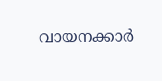വായനക്കാർ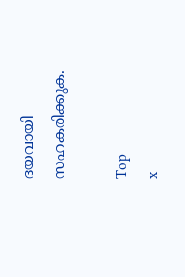ദയവായി സഹകരിക്കുക.

Top
x